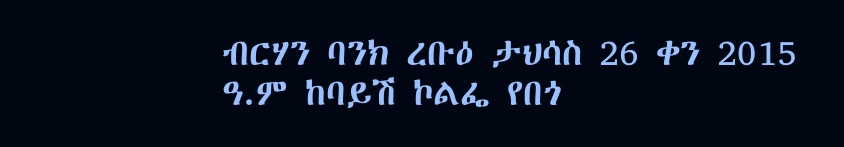ብርሃን ባንክ ረቡዕ ታህሳስ 26 ቀን 2015 ዓ.ም ከባይሽ ኮልፌ የበጎ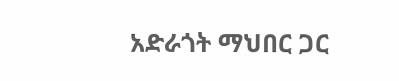አድራጎት ማህበር ጋር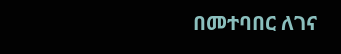በመተባበር ለገና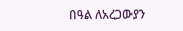በዓል ለአረጋውያን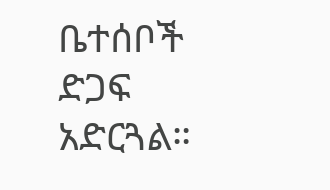ቤተሰቦች ድጋፍ አድርጓል።